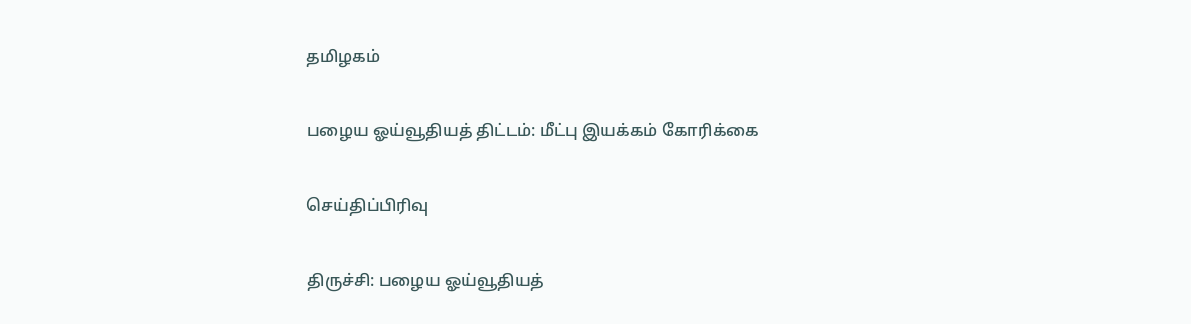தமிழகம்

பழைய ஓய்வூதியத் திட்டம்: மீட்பு இயக்கம் கோரிக்கை

செய்திப்பிரிவு

திருச்சி: பழைய ஓய்வூதியத்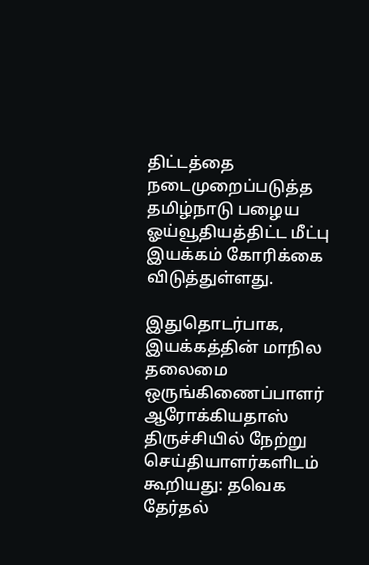திட்டத்தை நடைமுறைப்படுத்த தமிழ்நாடு பழைய ஓய்வூதியத்திட்ட மீட்பு இயக்கம் கோரிக்கை விடுத்துள்ளது.

இதுதொடர்பாக, இயக்கத்தின் மாநில தலைமை ஒருங்கிணைப்பாளர் ஆரோக்கியதாஸ் திருச்சியில் நேற்று செய்தியாளர்களிடம் கூறியது: தவெக தேர்தல்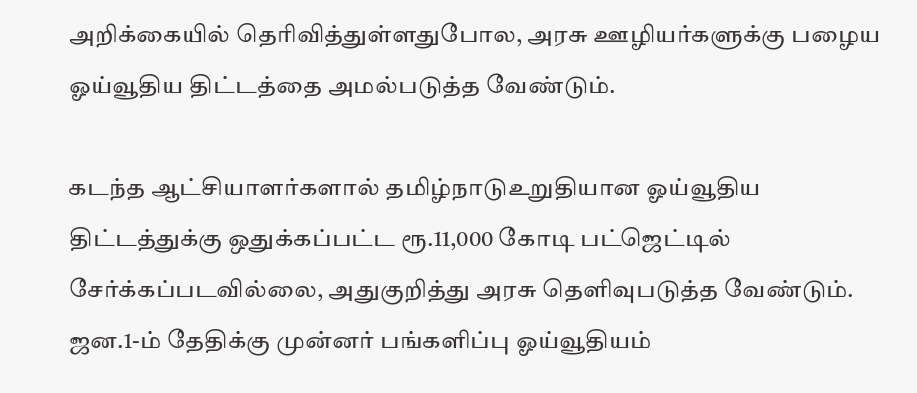அறிக்கையில் தெரிவித்துள்ளதுபோல, அரசு ஊழியர்களுக்கு பழைய ஓய்வூதிய திட்டத்தை அமல்படுத்த வேண்டும்.

கடந்த ஆட்சியாளர்களால் தமிழ்நாடுஉறுதியான ஓய்வூதிய திட்டத்துக்கு ஒதுக்கப்பட்ட ரூ.11,000 கோடி பட்ஜெட்டில் சேர்க்கப்படவில்லை, அதுகுறித்து அரசு தெளிவுபடுத்த வேண்டும். ஜன.1-ம் தேதிக்கு முன்னர் பங்களிப்பு ஓய்வூதியம்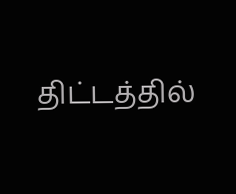திட்டத்தில்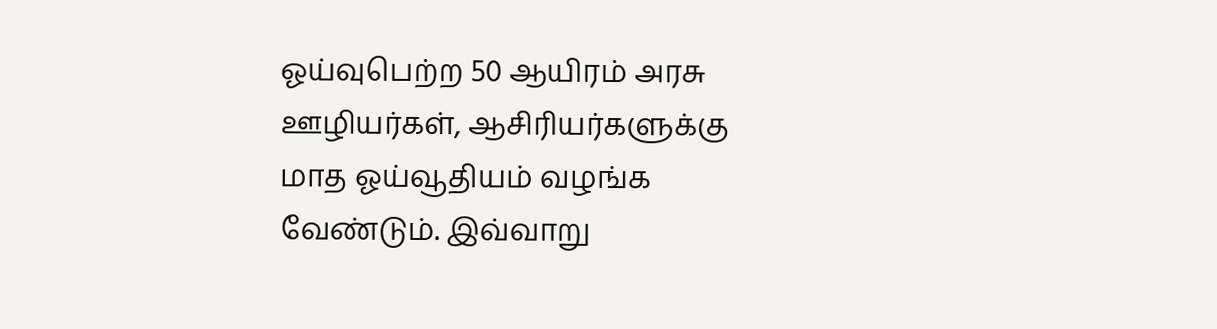ஓய்வுபெற்ற 50 ஆயிரம் அரசு ஊழியர்கள், ஆசிரியர்களுக்கு மாத ஓய்வூதியம் வழங்க வேண்டும். இவ்வாறு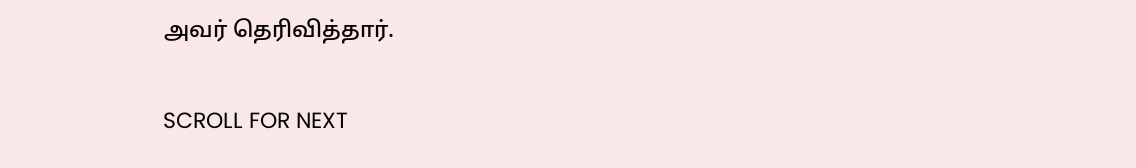அவர் தெரிவித்தார்.

SCROLL FOR NEXT